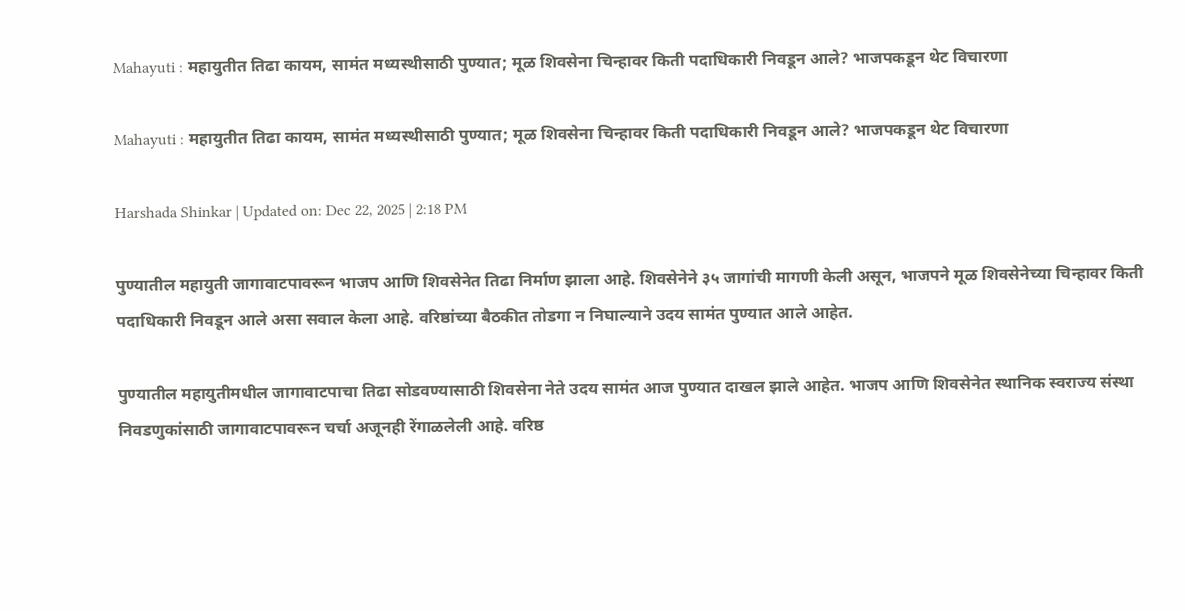Mahayuti : महायुतीत तिढा कायम, सामंत मध्यस्थीसाठी पुण्यात; मूळ शिवसेना चिन्हावर किती पदाधिकारी निवडून आले? भाजपकडून थेट विचारणा

Mahayuti : महायुतीत तिढा कायम, सामंत मध्यस्थीसाठी पुण्यात; मूळ शिवसेना चिन्हावर किती पदाधिकारी निवडून आले? भाजपकडून थेट विचारणा

Harshada Shinkar | Updated on: Dec 22, 2025 | 2:18 PM

पुण्यातील महायुती जागावाटपावरून भाजप आणि शिवसेनेत तिढा निर्माण झाला आहे. शिवसेनेने ३५ जागांची मागणी केली असून, भाजपने मूळ शिवसेनेच्या चिन्हावर किती पदाधिकारी निवडून आले असा सवाल केला आहे. वरिष्ठांच्या बैठकीत तोडगा न निघाल्याने उदय सामंत पुण्यात आले आहेत.

पुण्यातील महायुतीमधील जागावाटपाचा तिढा सोडवण्यासाठी शिवसेना नेते उदय सामंत आज पुण्यात दाखल झाले आहेत. भाजप आणि शिवसेनेत स्थानिक स्वराज्य संस्था निवडणुकांसाठी जागावाटपावरून चर्चा अजूनही रेंगाळलेली आहे. वरिष्ठ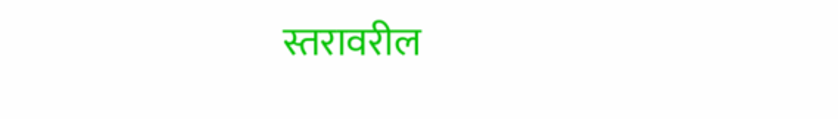स्तरावरील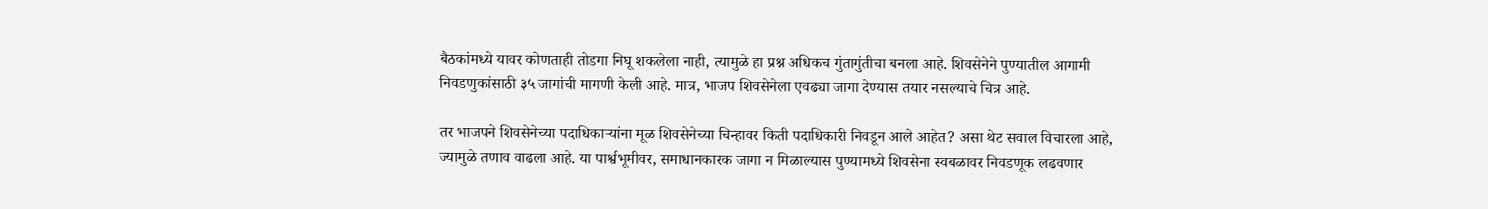बैठकांमध्ये यावर कोणताही तोडगा निघू शकलेला नाही, त्यामुळे हा प्रश्न अधिकच गुंतागुंतीचा बनला आहे. शिवसेनेने पुण्यातील आगामी निवडणुकांसाठी ३५ जागांची मागणी केली आहे. मात्र, भाजप शिवसेनेला एवढ्या जागा देण्यास तयार नसल्याचे चित्र आहे.

तर भाजपने शिवसेनेच्या पदाधिकाऱ्यांना मूळ शिवसेनेच्या चिन्हावर किती पदाधिकारी निवडून आले आहेत? असा थेट सवाल विचारला आहे, ज्यामुळे तणाव वाढला आहे. या पार्श्वभूमीवर, समाधानकारक जागा न मिळाल्यास पुण्यामध्ये शिवसेना स्वबळावर निवडणूक लढवणार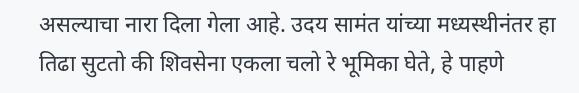असल्याचा नारा दिला गेला आहे. उदय सामंत यांच्या मध्यस्थीनंतर हा तिढा सुटतो की शिवसेना एकला चलो रे भूमिका घेते, हे पाहणे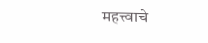महत्त्वाचे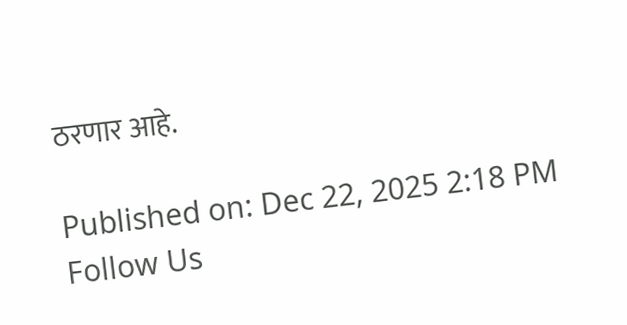ठरणार आहे.

Published on: Dec 22, 2025 2:18 PM
Follow Us